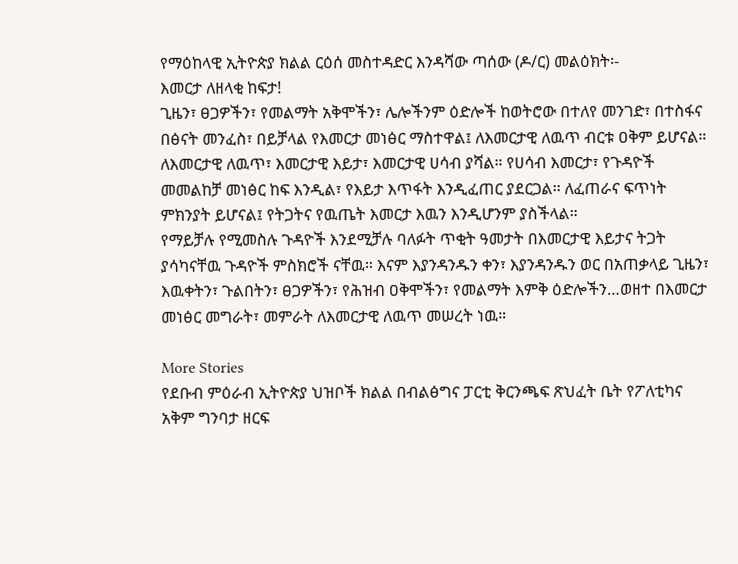የማዕከላዊ ኢትዮጵያ ክልል ርዕሰ መስተዳድር እንዳሻው ጣሰው (ዶ/ር) መልዕክት፡-
እመርታ ለዘላቂ ከፍታ!
ጊዜን፣ ፀጋዎችን፣ የመልማት አቅሞችን፣ ሌሎችንም ዕድሎች ከወትሮው በተለየ መንገድ፣ በተስፋና በፅናት መንፈስ፣ በይቻላል የእመርታ መነፅር ማስተዋል፤ ለእመርታዊ ለዉጥ ብርቱ ዐቅም ይሆናል።
ለእመርታዊ ለዉጥ፣ እመርታዊ እይታ፣ እመርታዊ ሀሳብ ያሻል። የሀሳብ እመርታ፣ የጉዳዮች መመልከቻ መነፅር ከፍ እንዲል፣ የእይታ እጥፋት እንዲፈጠር ያደርጋል፡፡ ለፈጠራና ፍጥነት ምክንያት ይሆናል፤ የትጋትና የዉጤት እመርታ እዉን እንዲሆንም ያስችላል።
የማይቻሉ የሚመስሉ ጉዳዮች እንደሚቻሉ ባለፉት ጥቂት ዓመታት በእመርታዊ እይታና ትጋት ያሳካናቸዉ ጉዳዮች ምስክሮች ናቸዉ። እናም እያንዳንዱን ቀን፣ እያንዳንዱን ወር በአጠቃላይ ጊዜን፣ እዉቀትን፣ ጉልበትን፣ ፀጋዎችን፣ የሕዝብ ዐቅሞችን፣ የመልማት እምቅ ዕድሎችን…ወዘተ በእመርታ መነፅር መግራት፣ መምራት ለእመርታዊ ለዉጥ መሠረት ነዉ።

More Stories
የደቡብ ምዕራብ ኢትዮጵያ ህዝቦች ክልል በብልፅግና ፓርቲ ቅርንጫፍ ጽህፈት ቤት የፖለቲካና አቅም ግንባታ ዘርፍ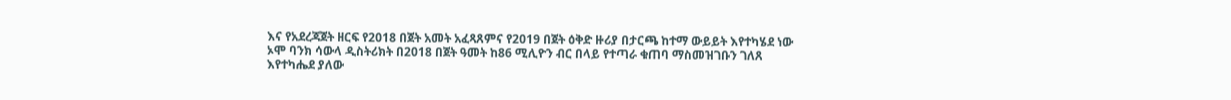እና የአደረጃጀት ዘርፍ የ2018 በጀት አመት አፈጻጸምና የ2019 በጀት ዕቅድ ዙሪያ በታርጫ ከተማ ውይይት እየተካሄደ ነው
ኦሞ ባንክ ሳውላ ዲስትሪክት በ2018 በጀት ዓመት ከ86 ሚሊዮን ብር በላይ የተጣራ ቁጠባ ማስመዝገቡን ገለጸ
እየተካሔደ ያለው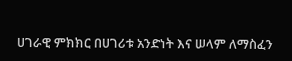ሀገራዊ ምክክር በሀገሪቱ አንድነት እና ሠላም ለማስፈን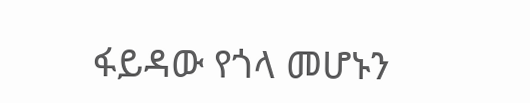ፋይዳው የጎላ መሆኑን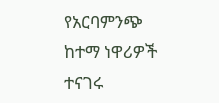የአርባምንጭ ከተማ ነዋሪዎች ተናገሩ